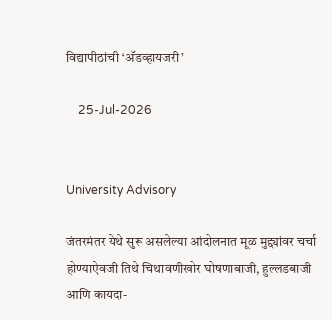विद्यापीठांची ‘अ‍ॅडव्हायजरी’

    25-Jul-2026


University Advisory

जंतरमंतर येथे सुरू असलेल्या आंदोलनात मूळ मुद्द्यांवर चर्चा होण्याऐवजी तिथे चिथावणीखोर घोषणाबाजी, हुल्लडबाजी आणि कायदा-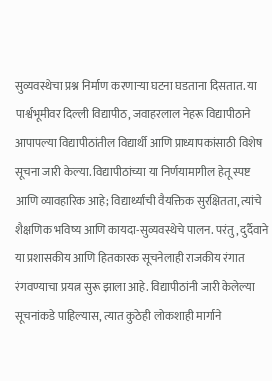सुव्यवस्थेचा प्रश्न निर्माण करणार्‍या घटना घडताना दिसतात. या पार्श्वभूमीवर दिल्ली विद्यापीठ, जवाहरलाल नेहरू विद्यापीठाने आपापल्या विद्यापीठांतील विद्यार्थी आणि प्राध्यापकांसाठी विशेष सूचना जारी केल्या. विद्यापीठांच्या या निर्णयामागील हेतू स्पष्ट आणि व्यावहारिक आहे; विद्यार्थ्यांची वैयक्तिक सुरक्षितता, त्यांचे शैक्षणिक भविष्य आणि कायदा-सुव्यवस्थेचे पालन. परंतु, दुर्दैवाने या प्रशासकीय आणि हितकारक सूचनेलाही राजकीय रंगात रंगवण्याचा प्रयत्न सुरू झाला आहे. विद्यापीठांनी जारी केलेल्या सूचनांकडे पाहिल्यास, त्यात कुठेही लोकशाही मार्गाने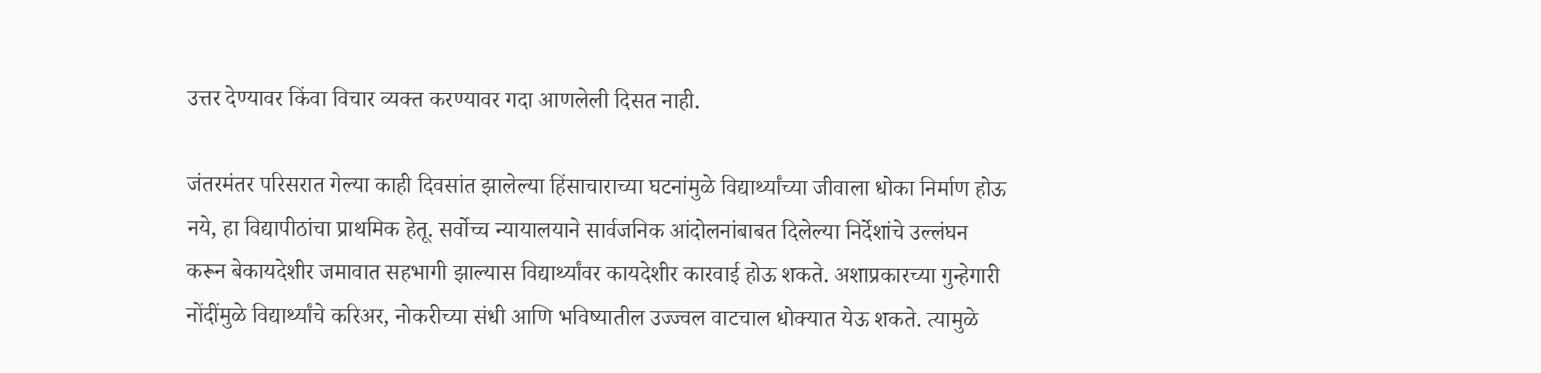उत्तर देण्यावर किंवा विचार व्यक्त करण्यावर गदा आणलेली दिसत नाही.

जंतरमंतर परिसरात गेल्या काही दिवसांत झालेल्या हिंसाचाराच्या घटनांमुळे विद्यार्थ्यांच्या जीवाला धोका निर्माण होऊ नये, हा विद्यापीठांचा प्राथमिक हेतू. सर्वोच्च न्यायालयाने सार्वजनिक आंदोलनांबाबत दिलेल्या निर्देशांचे उल्लंघन करून बेकायदेशीर जमावात सहभागी झाल्यास विद्यार्थ्यांवर कायदेशीर कारवाई होऊ शकते. अशाप्रकारच्या गुन्हेगारी नोंदींमुळे विद्यार्थ्यांचे करिअर, नोकरीच्या संधी आणि भविष्यातील उज्ज्वल वाटचाल धोक्यात येऊ शकते. त्यामुळे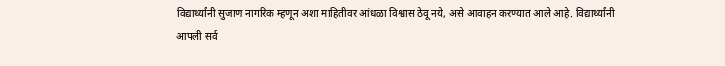विद्यार्थ्यांनी सुजाण नागरिक म्हणून अशा माहितीवर आंधळा विश्वास ठेवू नये, असे आवाहन करण्यात आले आहे. विद्यार्थ्यांनी आपली सर्व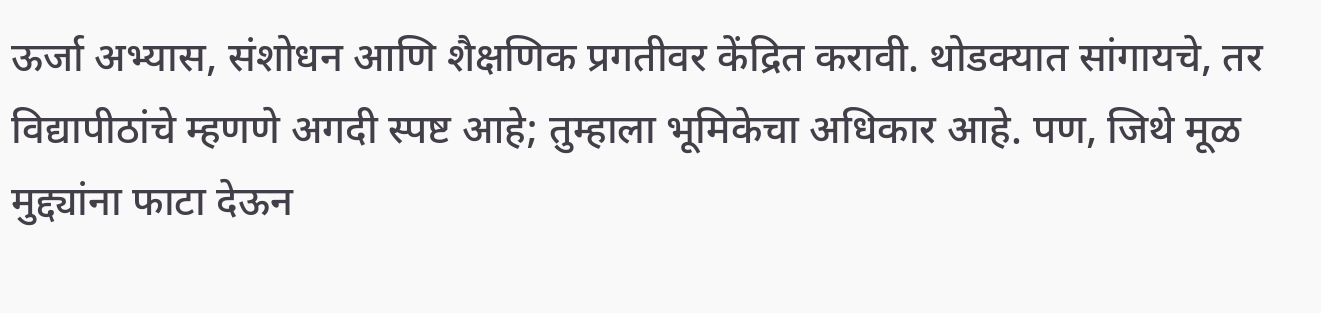ऊर्जा अभ्यास, संशोधन आणि शैक्षणिक प्रगतीवर केंद्रित करावी. थोडक्यात सांगायचे, तर विद्यापीठांचे म्हणणे अगदी स्पष्ट आहे; तुम्हाला भूमिकेचा अधिकार आहे. पण, जिथे मूळ मुद्द्यांना फाटा देऊन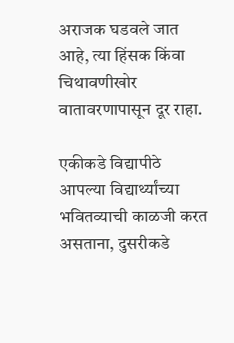अराजक घडवले जात आहे, त्या हिंसक किंवा चिथावणीखोर वातावरणापासून दूर राहा.

एकीकडे विद्यापीठे आपल्या विद्यार्थ्यांच्या भवितव्याची काळजी करत असताना, दुसरीकडे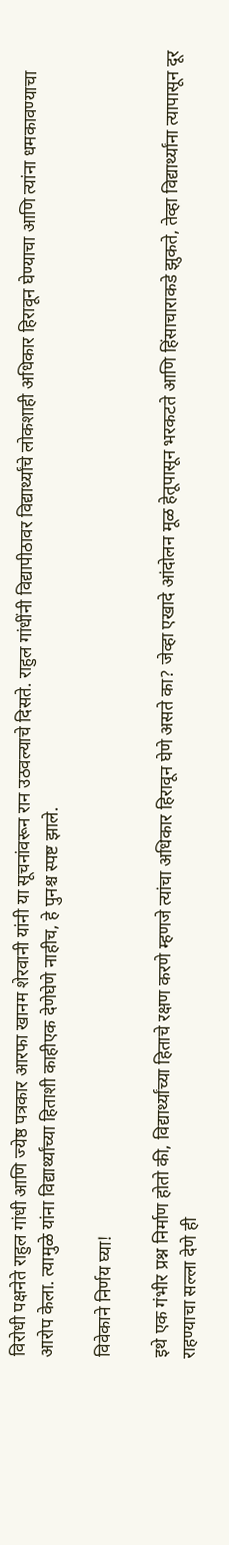विरोधी पक्षनेते राहुल गांधी आणि ज्येष्ठ पत्रकार आरफा खानम शेरवानी यांनी या सूचनांवरून रान उठवल्याचे दिसते. राहुल गांधींनी विद्यापीठावर विद्यार्थ्यांचे लोकशाही अधिकार हिरावून घेण्याचा आणि त्यांना धमकावण्याचा आरोप केला. त्यामुळे यांना विद्यार्थ्यांच्या हिताशी काहीएक देणेघेणे नाहीच, हे पुनश्च स्पष्ट झाले.

विवेकाने निर्णय घ्या!

इथे एक गंभीर प्रश्न निर्माण होतो की, विद्यार्थ्यांच्या हिताचे रक्षण करणे म्हणजे त्यांचा अधिकार हिरावून घेणे असते का? जेव्हा एखादे आंदोलन मूळ हेतूपासून भरकटते आणि हिंसाचाराकडे झुकते, तेव्हा विद्यार्थ्यांना त्यापासून दूर राहण्याचा सल्ला देणे ही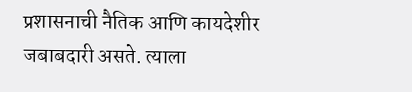प्रशासनाची नैतिक आणि कायदेशीर जबाबदारी असते. त्याला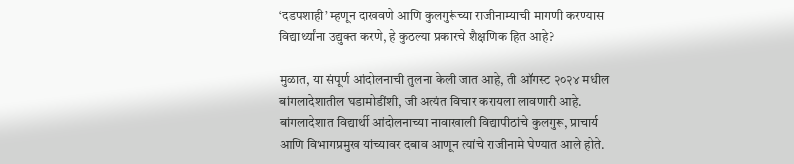‘दडपशाही’ म्हणून दाखवणे आणि कुलगुरूंच्या राजीनाम्याची मागणी करण्यास विद्यार्थ्यांना उद्युक्त करणे, हे कुठल्या प्रकारचे शैक्षणिक हित आहे?

मुळात, या संपूर्ण आंदोलनाची तुलना केली जात आहे, ती ऑगस्ट २०२४ मधील बांगलादेशातील घडामोडींशी, जी अत्यंत विचार करायला लावणारी आहे. बांगलादेशात विद्यार्थी आंदोलनाच्या नावाखाली विद्यापीठांचे कुलगुरू, प्राचार्य आणि विभागप्रमुख यांच्यावर दबाव आणून त्यांचे राजीनामे घेण्यात आले होते.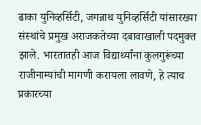ढाका युनिव्हर्सिटी, जगन्नाथ युनिव्हर्सिटी यांसारख्या संस्थांचे प्रमुख अराजकतेच्या दबावाखाली पदमुक्त झाले. भारतातही आज विद्यार्थ्यांना कुलगुरूंच्या राजीनाम्यांची मागणी करायला लावणे, हे त्याच प्रकारच्या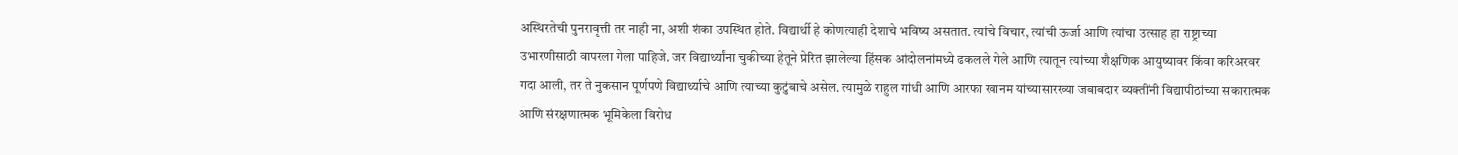अस्थिरतेची पुनरावृत्ती तर नाही ना, अशी शंका उपस्थित होते. विद्यार्थी हे कोणत्याही देशाचे भविष्य असतात. त्यांचे विचार, त्यांची ऊर्जा आणि त्यांचा उत्साह हा राष्ट्राच्या उभारणीसाठी वापरला गेला पाहिजे. जर विद्यार्थ्यांना चुकीच्या हेतूने प्रेरित झालेल्या हिंसक आंदोलनांमध्ये ढकलले गेले आणि त्यातून त्यांच्या शैक्षणिक आयुष्यावर किंवा करिअरवर गदा आली, तर ते नुकसान पूर्णपणे विद्यार्थ्याचे आणि त्याच्या कुटुंबाचे असेल. त्यामुळे राहुल गांधी आणि आरफा खानम यांच्यासारख्या जबाबदार व्यक्तींनी विद्यापीठांच्या सकारात्मक आणि संरक्षणात्मक भूमिकेला विरोध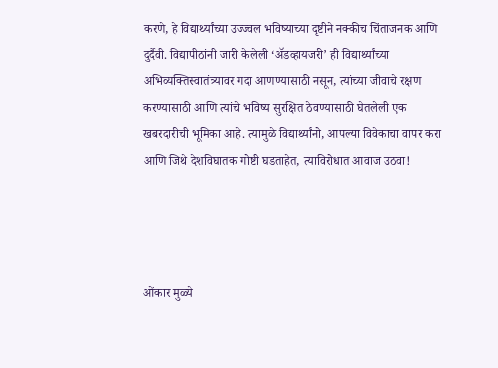करणे, हे विद्यार्थ्यांच्या उज्ज्वल भविष्याच्या दृष्टीने नक्कीच चिंताजनक आणि दुर्दैवी. विद्यापीठांनी जारी केलेली ‘अ‍ॅडव्हायजरी’ ही विद्यार्थ्यांच्या अभिव्यक्तिस्वातंत्र्यावर गदा आणण्यासाठी नसून, त्यांच्या जीवाचे रक्षण करण्यासाठी आणि त्यांचे भविष्य सुरक्षित ठेवण्यासाठी घेतलेली एक खबरदारीची भूमिका आहे. त्यामुळे विद्यार्थ्यांनो, आपल्या विवेकाचा वापर करा आणि जिथे देशविघातक गोष्टी घडताहेत, त्याविरोधात आवाज उठवा!




ओंकार मुळ्ये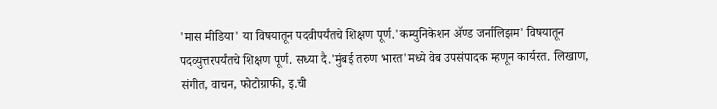'मास मीडिया' या विषयातून पदवीपर्यंतचे शिक्षण पूर्ण.'कम्युनिकेशन ॲण्ड जर्नालिझम' विषयातून पदव्युत्तरपर्यंतचे शिक्षण पूर्ण. सध्या दै.'मुंबई तरुण भारत'मध्ये वेब उपसंपादक म्हणून कार्यरत. लिखाण, संगीत, वाचन, फोटोग्राफी, इ.ची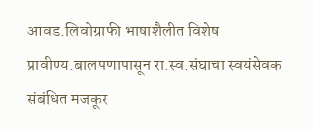आवड.लिवोग्राफी भाषाशैलीत विशेष प्रावीण्य.बालपणापासून रा.स्व.संघाचा स्वयंसेवक
संबंधित मजकूर